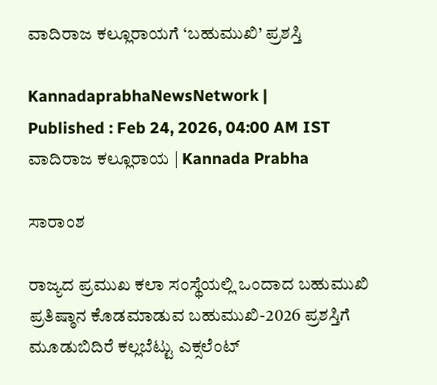ವಾದಿರಾಜ ಕಲ್ಲೂರಾಯಗೆ ‘ಬಹುಮುಖಿ’ ಪ್ರಶಸ್ತಿ

KannadaprabhaNewsNetwork |
Published : Feb 24, 2026, 04:00 AM IST
ವಾದಿರಾಜ ಕಲ್ಲೂರಾಯ | Kannada Prabha

ಸಾರಾಂಶ

ರಾಜ್ಯದ ಪ್ರಮುಖ ಕಲಾ ಸಂಸ್ಥೆಯಲ್ಲಿ ಒಂದಾದ ಬಹುಮುಖಿ ಪ್ರತಿಷ್ಠಾನ ಕೊಡಮಾಡುವ ಬಹುಮುಖಿ-2026 ಪ್ರಶಸ್ತಿಗೆ ಮೂಡುಬಿದಿರೆ ಕಲ್ಲಬೆಟ್ಟು ಎಕ್ಸಲೆಂಟ್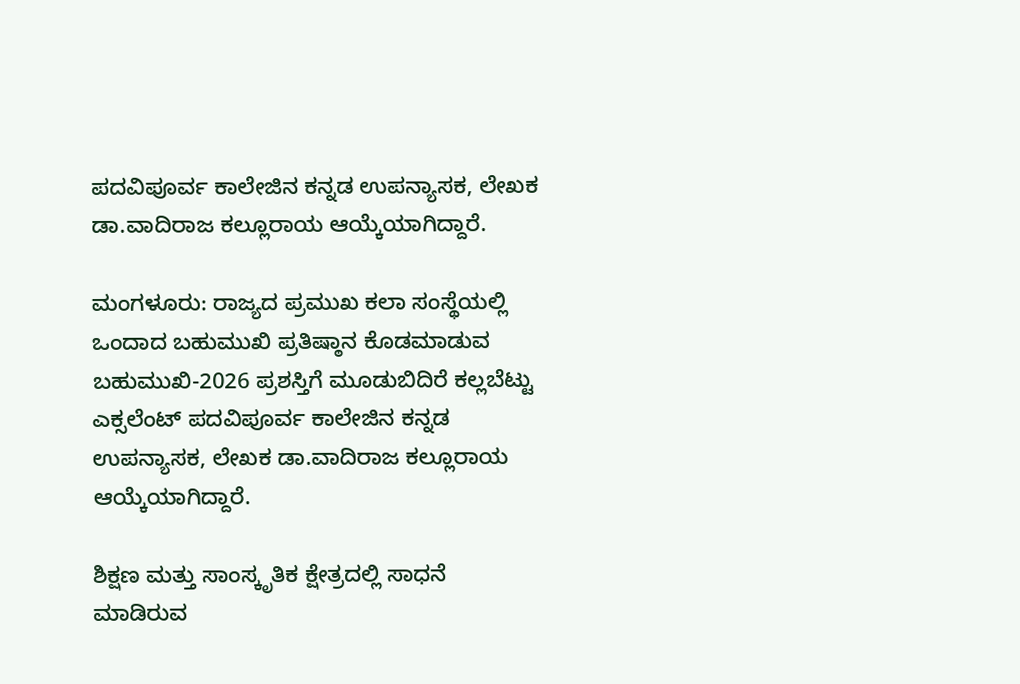ಪದವಿಪೂರ್ವ ಕಾಲೇಜಿನ ಕನ್ನಡ ಉಪನ್ಯಾಸಕ, ಲೇಖಕ ಡಾ.ವಾದಿರಾಜ ಕಲ್ಲೂರಾಯ ಆಯ್ಕೆಯಾಗಿದ್ದಾರೆ.

ಮಂಗಳೂರು: ರಾಜ್ಯದ ಪ್ರಮುಖ ಕಲಾ ಸಂಸ್ಥೆಯಲ್ಲಿ ಒಂದಾದ ಬಹುಮುಖಿ ಪ್ರತಿಷ್ಠಾನ ಕೊಡಮಾಡುವ ಬಹುಮುಖಿ-2026 ಪ್ರಶಸ್ತಿಗೆ ಮೂಡುಬಿದಿರೆ ಕಲ್ಲಬೆಟ್ಟು ಎಕ್ಸಲೆಂಟ್ ಪದವಿಪೂರ್ವ ಕಾಲೇಜಿನ ಕನ್ನಡ ಉಪನ್ಯಾಸಕ, ಲೇಖಕ ಡಾ.ವಾದಿರಾಜ ಕಲ್ಲೂರಾಯ ಆಯ್ಕೆಯಾಗಿದ್ದಾರೆ.

ಶಿಕ್ಷಣ ಮತ್ತು ಸಾಂಸ್ಕೃತಿಕ ಕ್ಷೇತ್ರದಲ್ಲಿ ಸಾಧನೆ ಮಾಡಿರುವ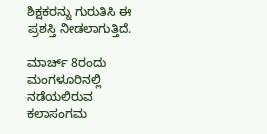ಶಿಕ್ಷಕರನ್ನು ಗುರುತಿಸಿ ಈ ಪ್ರಶಸ್ತಿ ನೀಡಲಾಗುತ್ತಿದೆ.

ಮಾರ್ಚ್ 8ರಂದು ಮಂಗಳೂರಿನಲ್ಲಿ ನಡೆಯಲಿರುವ ಕಲಾಸಂಗಮ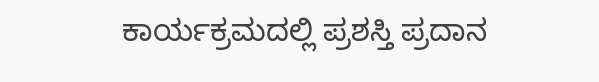ಕಾರ್ಯಕ್ರಮದಲ್ಲಿ ಪ್ರಶಸ್ತಿ ಪ್ರದಾನ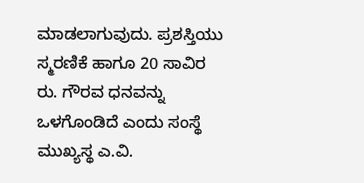ಮಾಡಲಾಗುವುದು. ಪ್ರಶಸ್ತಿಯು ಸ್ಮರಣಿಕೆ ಹಾಗೂ 20 ಸಾವಿರ ರು. ಗೌರವ ಧನವನ್ನು ಒಳಗೊಂಡಿದೆ ಎಂದು ಸಂಸ್ಥೆ ಮುಖ್ಯಸ್ಥ ಎ.ವಿ.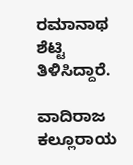ರಮಾನಾಥ ಶೆಟ್ಟಿ ತಿಳಿಸಿದ್ದಾರೆ.

ವಾದಿರಾಜ ಕಲ್ಲೂರಾಯ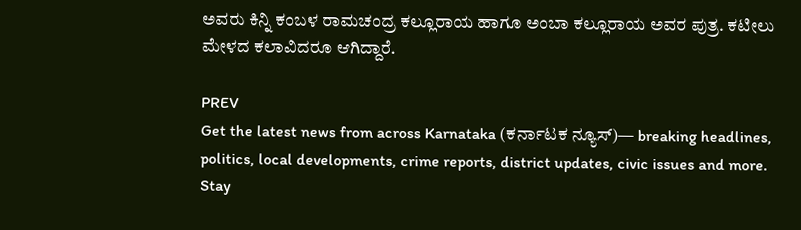ಅವರು ಕಿನ್ನಿ ಕಂಬಳ ರಾಮಚಂದ್ರ ಕಲ್ಲೂರಾಯ ಹಾಗೂ ಅಂಬಾ ಕಲ್ಲೂರಾಯ ಅವರ ಪುತ್ರ. ಕಟೀಲು ಮೇಳದ ಕಲಾವಿದರೂ ಆಗಿದ್ದಾರೆ.

PREV
Get the latest news from across Karnataka (ಕರ್ನಾಟಕ ನ್ಯೂಸ್)— breaking headlines, politics, local developments, crime reports, district updates, civic issues and more. Stay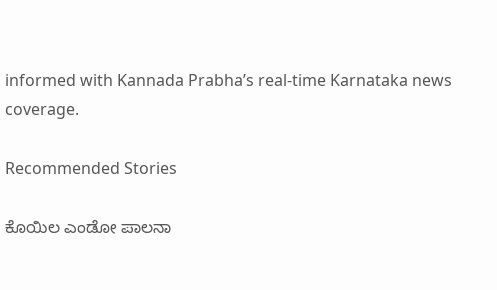informed with Kannada Prabha’s real‑time Karnataka news coverage.

Recommended Stories

ಕೊಯಿಲ ಎಂಡೋ ಪಾಲನಾ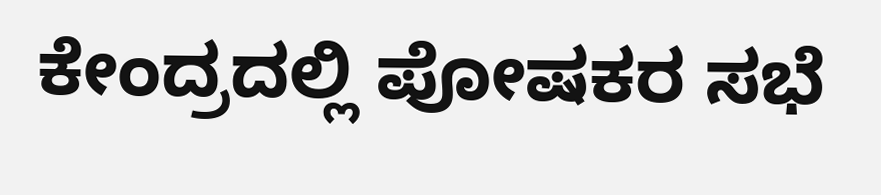ಕೇಂದ್ರದಲ್ಲಿ ಪೋಷಕರ ಸಭೆ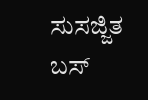ಸುಸಜ್ಜಿತ ಬಸ್‌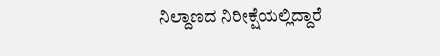ನಿಲ್ದಾಣದ ನಿರೀಕ್ಷೆಯಲ್ಲಿದ್ದಾರೆ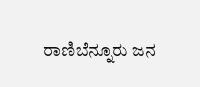ರಾಣಿಬೆನ್ನೂರು ಜನ